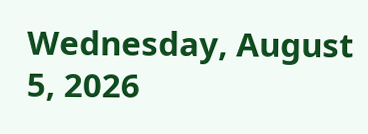Wednesday, August 5, 2026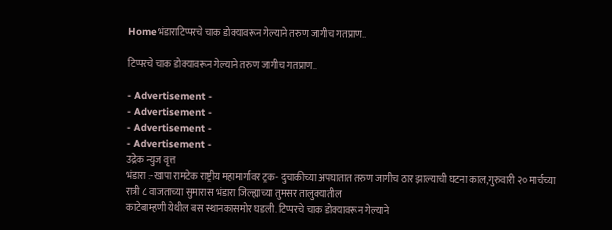Homeभंडाराटिप्परचे चाक डोक्यावरून गेल्याने तरुण जागीच गतप्राण..

टिप्परचे चाक डोक्यावरून गेल्याने तरुण जागीच गतप्राण..

- Advertisement -
- Advertisement -
- Advertisement -
- Advertisement -
उद्रेक न्युज वृत्त
भंडारा :-खापा रामटेक राष्ट्रीय महामार्गावर ट्रक- दुचाकीच्या अपघातात तरुण जागीच ठार झाल्याची घटना काल,गुरुवारी २० मार्चच्या रात्री ८ वाजताच्या सुमारास भंडारा जिल्ह्याच्या तुमसर तालुक्यातील
काटेबाम्हणी येथील बस स्थानकासमोर घडली. टिप्परचे चाक डोक्यावरून गेल्याने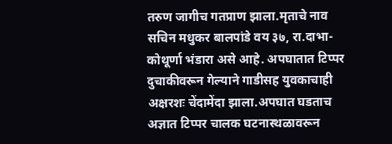तरुण जागीच गतप्राण झाला.मृताचे नाव सचिन मधुकर बालपांडे वय ३७, रा.दाभा-कोथूर्णा भंडारा असे आहे. अपघातात टिप्पर दुचाकीवरून गेल्याने गाडीसह युवकाचाही अक्षरशः चेंदामेंदा झाला.अपघात घडताच अज्ञात टिप्पर चालक घटनास्थळावरून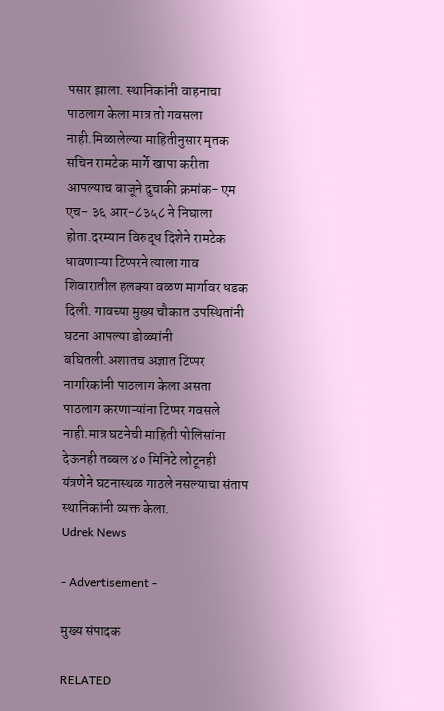पसार झाला. स्थानिकांनी वाहनाचा पाठलाग केला मात्र तो गवसला नाही.मिळालेल्या माहितीनुसार मृतक सचिन रामटेक मार्गे खापा करीता आपल्याच बाजूने दुचाकी क्रमांक- एम एच- ३६ आर-८३५८ ने निघाला होता.दरम्यान विरुद्ध दिशेने रामटेक धावणाऱ्या टिप्परने त्याला गाव शिवारातील हलक्या वळण मार्गावर धडक दिली. गावच्या मुख्य चौकात उपस्थितांनी घटना आपल्या डोळ्यांनी बघितली.अशातच अज्ञात टिप्पर नागरिकांनी पाठलाग केला असता पाठलाग करणाऱ्यांना टिप्पर गवसले नाही.मात्र घटनेची माहिती पोलिसांना देऊनही तब्बल ४० मिनिटे लोटूनही यंत्रणेने घटनास्थळ गाठले नसल्याचा संताप स्थानिकांनी व्यक्त केला.
Udrek News

- Advertisement -

मुख्य संपादक

RELATED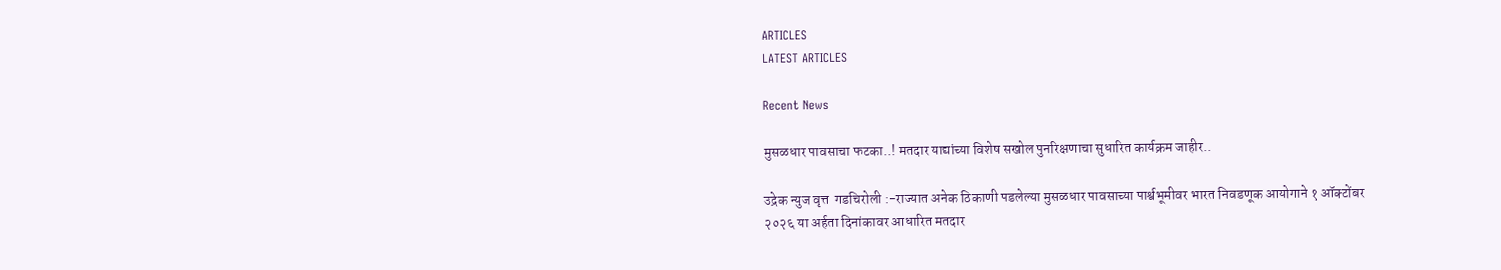ARTICLES
LATEST ARTICLES

Recent News

मुसळधार पावसाचा फटका..! मतदार याद्यांच्या विशेष सखोल पुनरिक्षणाचा सुधारित कार्यक्रम जाहीर..

उद्रेक न्युज वृत्त  गडचिरोली :-राज्यात अनेक ठिकाणी पडलेल्या मुसळधार पावसाच्या पार्श्वभूमीवर भारत निवडणूक आयोगाने १ ऑक्टोंबर २०२६ या अर्हता दिनांकावर आधारित मतदार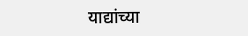याद्यांच्या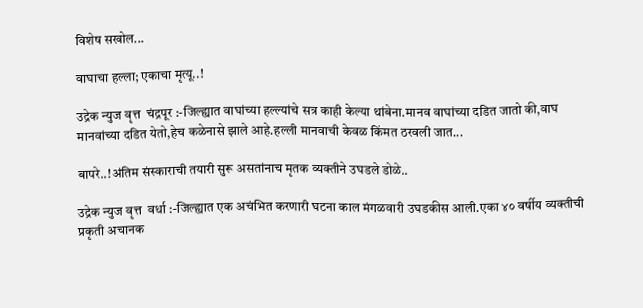विशेष सखोल...

वाघाचा हल्ला; एकाचा मृत्यू..!

उद्रेक न्युज वृत्त  चंद्रपूर :-जिल्ह्यात वाघांच्या हल्ल्यांचे सत्र काही केल्या थांबेना.मानव वाघांच्या दडित जातो की,वाघ मानवांच्या दडित येतो,हेच कळेनासे झाले आहे.हल्ली मानवाची केवळ किंमत ठरवली जात...

बापरे..!अंतिम संस्काराची तयारी सुरू असतांनाच मृतक व्यक्तीने उघडले डोळे..

उद्रेक न्युज वृत्त  वर्धा :-जिल्ह्यात एक अचंभित करणारी घटना काल मंगळवारी उघडकीस आली.एका ४० वर्षीय व्यक्तीची प्रकृती अचानक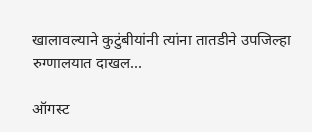खालावल्याने कुटुंबीयांनी त्यांना तातडीने उपजिल्हा रुग्णालयात दाखल...

ऑगस्ट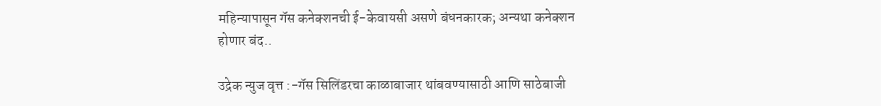महिन्यापासून गॅस कनेक्शनची ई-केवायसी असणे बंधनकारक; अन्यथा कनेक्शन होणार बंद..

उद्रेक न्युज वृत्त :-गॅस सिलिंडरचा काळाबाजार थांबवण्यासाठी आणि साठेबाजी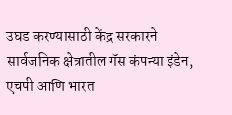उघड करण्यासाठी केंद्र सरकारने सार्वजनिक क्षेत्रातील गॅस कंपन्या इंडेन, एचपी आणि भारत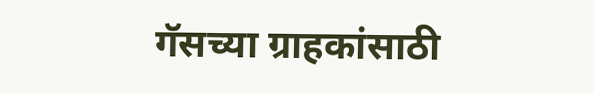गॅसच्या ग्राहकांसाठी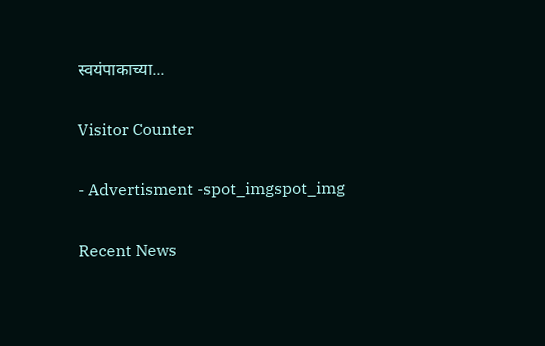स्वयंपाकाच्या...

Visitor Counter

- Advertisment -spot_imgspot_img

Recent News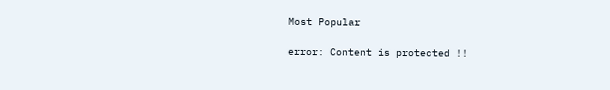Most Popular

error: Content is protected !!